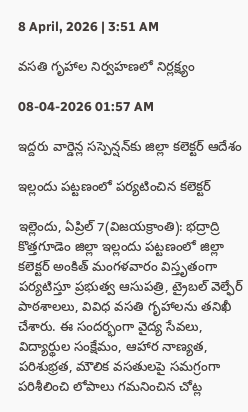8 April, 2026 | 3:51 AM

వసతి గృహాల నిర్వహణలో నిర్లక్ష్యం

08-04-2026 01:57 AM

ఇద్దరు వార్డెన్ల సస్పెన్షన్‌కు జిల్లా కలెక్టర్ ఆదేశం

ఇల్లందు పట్టణంలో పర్యటించిన కలెక్టర్

ఇల్లెందు, ఏప్రిల్ 7(విజయక్రాంతి): భద్రాద్రి కొత్తగూడెం జిల్లా ఇల్లందు పట్టణంలో జిల్లా కలెక్టర్ అంకిత్ మంగళవారం విస్తృతంగా పర్యటిస్తూ ప్రభుత్వ ఆసుపత్రి, ట్రైబల్ వెల్ఫేర్ పాఠశాలలు, వివిధ వసతి గృహాలను తనిఖీ చేశారు. ఈ సందర్భంగా వైద్య సేవలు, విద్యార్థుల సంక్షేమం, ఆహార నాణ్యత, పరిశుభ్రత, మౌలిక వసతులపై సమగ్రంగా పరిశీలించి లోపాలు గమనించిన చోట్ల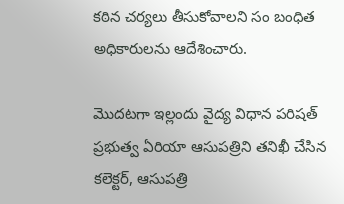కఠిన చర్యలు తీసుకోవాలని సం బంధిత అధికారులను ఆదేశించారు.

మొదటగా ఇల్లందు వైద్య విధాన పరిషత్ ప్రభుత్వ ఏరియా ఆసుపత్రిని తనిఖీ చేసిన కలెక్టర్, ఆసుపత్రి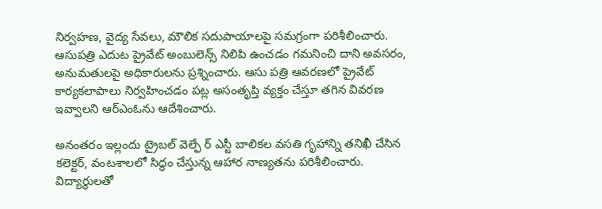నిర్వహణ, వైద్య సేవలు, మౌలిక సదుపాయాలపై సమగ్రంగా పరిశీలించారు. ఆసుపత్రి ఎదుట ప్రైవేట్ అంబులెన్స్ నిలిపి ఉంచడం గమనించి దాని అవసరం, అనుమతులపై అధికారులను ప్రశ్నించారు. ఆసు పత్రి ఆవరణలో ప్రైవేట్ కార్యకలాపాలు నిర్వహించడం పట్ల అసంతృప్తి వ్యక్తం చేస్తూ తగిన వివరణ ఇవ్వాలని ఆర్‌ఎంఓను ఆదేశించారు.

అనంతరం ఇల్లందు ట్రైబల్ వెల్ఫే ర్ ఎస్టీ బాలికల వసతి గృహాన్ని తనిఖీ చేసిన కలెక్టర్, వంటశాలలో సిద్ధం చేస్తున్న ఆహార నాణ్యతను పరిశీలించారు. విద్యార్థులతో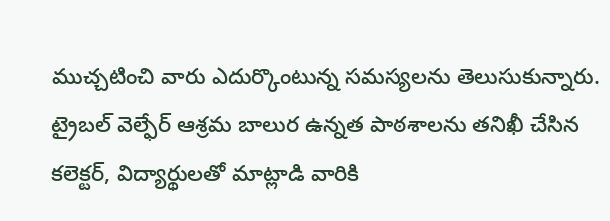ముచ్చటించి వారు ఎదుర్కొంటున్న సమస్యలను తెలుసుకున్నారు. ట్రైబల్ వెల్ఫేర్ ఆశ్రమ బాలుర ఉన్నత పాఠశాలను తనిఖీ చేసిన కలెక్టర్, విద్యార్థులతో మాట్లాడి వారికి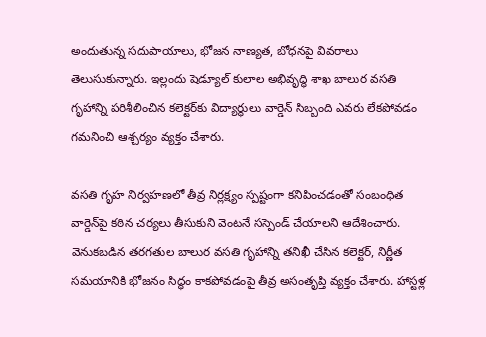అందుతున్న సదుపాయాలు, భోజన నాణ్యత, బోధనపై వివరాలు తెలుసుకున్నారు. ఇల్లందు షెడ్యూల్ కులాల అభివృద్ధి శాఖ బాలుర వసతి గృహాన్ని పరిశీలించిన కలెక్టర్‌కు విద్యార్థులు వార్డెన్ సిబ్బంది ఎవరు లేకపోవడం గమనించి ఆశ్చర్యం వ్యక్తం చేశారు.

వసతి గృహ నిర్వహణలో తీవ్ర నిర్లక్ష్యం స్పష్టంగా కనిపించడంతో సంబంధిత వార్డెన్‌పై కఠిన చర్యలు తీసుకుని వెంటనే సస్పెండ్ చేయాలని ఆదేశించారు. వెనుకబడిన తరగతుల బాలుర వసతి గృహాన్ని తనిఖీ చేసిన కలెక్టర్, నిర్ణీత సమయానికి భోజనం సిద్ధం కాకపోవడంపై తీవ్ర అసంతృప్తి వ్యక్తం చేశారు. హాస్టళ్ల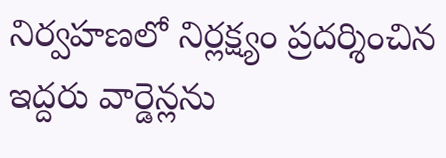నిర్వహణలో నిర్లక్ష్యం ప్రదర్శించిన ఇద్దరు వార్డెన్లను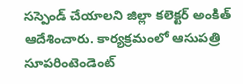సస్పెండ్ చేయాలని జిల్లా కలెక్టర్ అంకిత్ ఆదేశించారు. కార్యక్రమంలో ఆసుపత్రి సూపరింటెండెంట్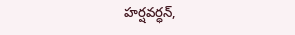హర్షవర్ధన్,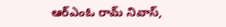ఆర్‌ఎంఓ రామ్ నివాస్,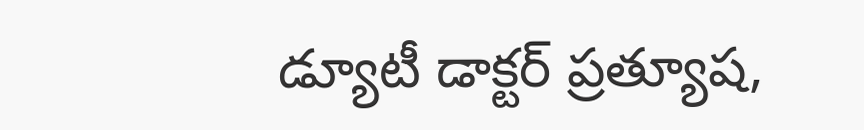డ్యూటీ డాక్టర్ ప్రత్యూష,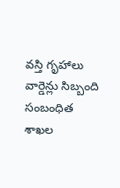వస్తి గృహాలు వార్డెన్లు సిబ్బంది సంబంధిత శాఖల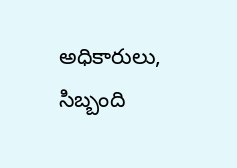అధికారులు, సిబ్బంది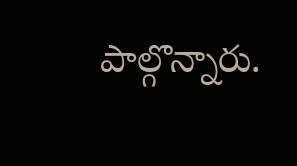పాల్గొన్నారు.